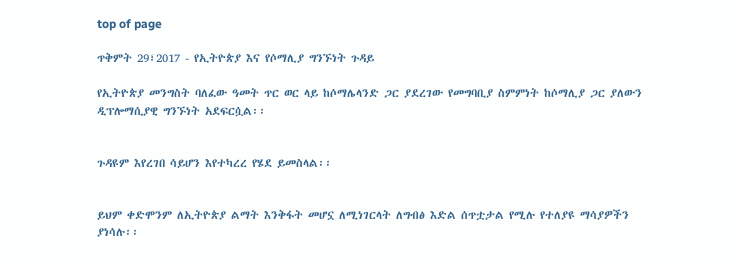top of page

ጥቅምት 29፣2017 - የኢትዮጵያ እና የሶማሊያ ግንኙነት ጉዳይ

የኢትዮጵያ መንግስት ባለፈው ዓመት ጥር ወር ላይ ከሶማሌላንድ ጋር ያደረገው የመግባቢያ ስምምነት ከሶማሊያ ጋር ያለውን ዲፕሎማሲያዊ ግንኙነት አደፍርሷል፡፡


ጉዳዩም እየረገበ ሳይሆን እየተካረረ የሄደ ይመስላል፡፡


ይህም ቀድሞንም ለኢትዮጵያ ልማት እንቅፋት መሆኗ ለሚነገርላት ለግብፅ እድል ሰጥቷታል የሚሉ የተለያዩ ማሳያዎችን ያነሳሉ፡፡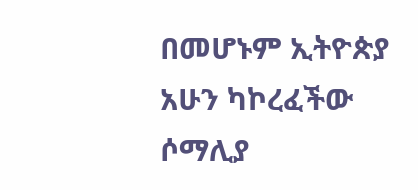በመሆኑም ኢትዮጵያ አሁን ካኮረፈችው ሶማሊያ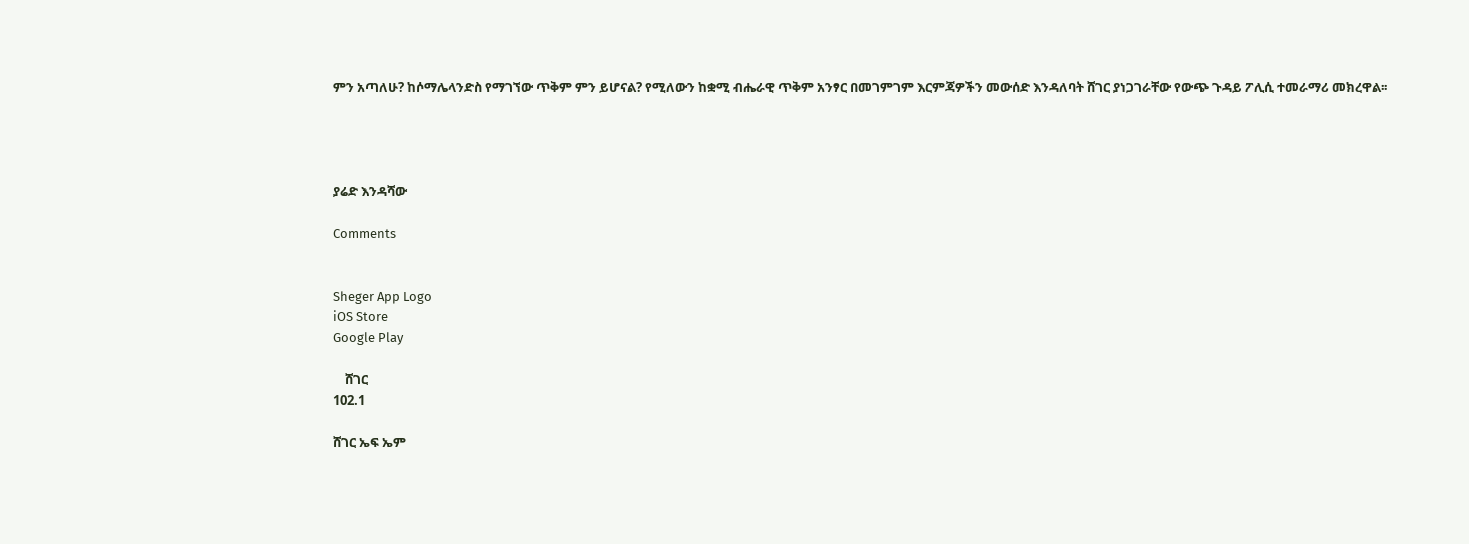ምን አጣለሁ? ከሶማሌላንድስ የማገኘው ጥቅም ምን ይሆናል? የሚለውን ከቋሚ ብሔራዊ ጥቅም አንፃር በመገምገም እርምጃዎችን መውሰድ እንዳለባት ሸገር ያነጋገራቸው የውጭ ጉዳይ ፖሊሲ ተመራማሪ መክረዋል፡፡




ያሬድ እንዳሻው

Comments


Sheger App Logo
iOS Store
Google Play

    ሸገር
102.1

ሸገር ኤፍ ኤም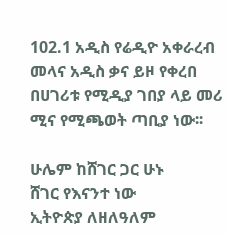102.1 አዲስ የሬዲዮ አቀራረብ መላና አዲስ ቃና ይዞ የቀረበ በሀገሪቱ የሚዲያ ገበያ ላይ መሪ ሚና የሚጫወት ጣቢያ ነው፡፡

ሁሌም ከሸገር ጋር ሁኑ
ሸገር የእናንተ ነው
ኢትዮጵያ ለዘለዓለም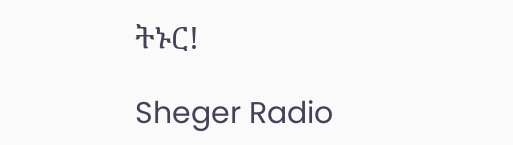ትኑር!

Sheger Radio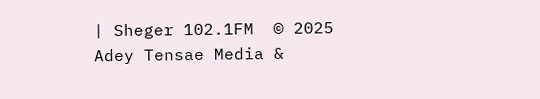| Sheger 102.1FM  © 2025 Adey Tensae Media &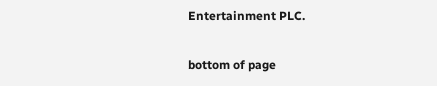Entertainment PLC.

bottom of page